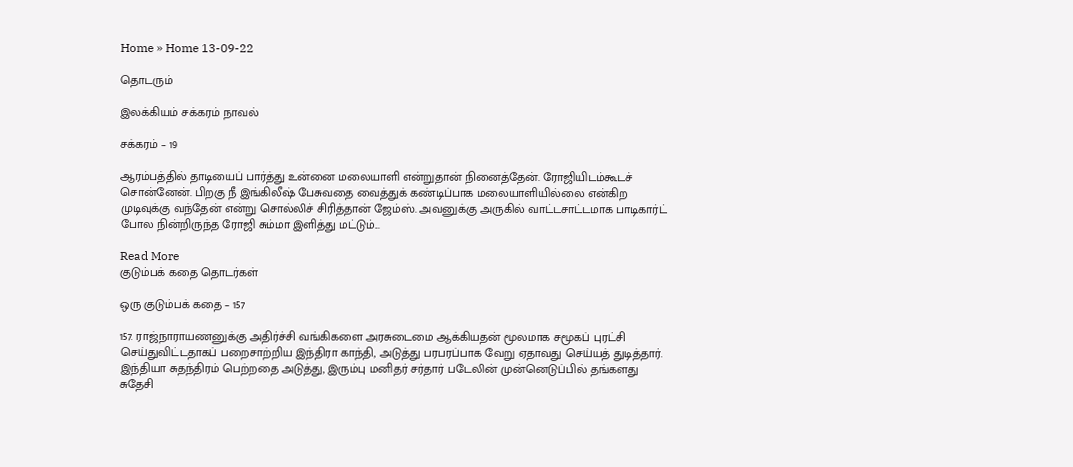Home » Home 13-09-22

தொடரும்

இலக்கியம் சக்கரம் நாவல்

சக்கரம் – 19

ஆரம்பத்தில் தாடியைப் பார்த்து உன்னை மலையாளி என்றுதான் நினைத்தேன். ரோஜியிடம்கூடச் சொன்னேன். பிறகு நீ இங்கிலீஷ் பேசுவதை வைத்துக் கண்டிப்பாக மலையாளியில்லை என்கிற முடிவுக்கு வந்தேன் என்று சொல்லிச் சிரித்தான் ஜேம்ஸ். அவனுக்கு அருகில் வாட்டசாட்டமாக பாடிகார்ட் போல நின்றிருந்த ரோஜி சும்மா இளித்து மட்டும்...

Read More
குடும்பக் கதை தொடர்கள்

ஒரு குடும்பக் கதை – 157

157. ராஜ்நாராயணனுக்கு அதிர்ச்சி வங்கிகளை அரசுடைமை ஆக்கியதன் மூலமாக சமூகப் புரட்சி செய்துவிட்டதாகப் பறைசாற்றிய இந்திரா காந்தி, அடுத்து பரபரப்பாக வேறு ஏதாவது செய்யத் துடித்தார். இந்தியா சுதந்திரம் பெற்றதை அடுத்து, இரும்பு மனிதர் சர்தார் படேலின் முன்னெடுப்பில் தங்களது சுதேசி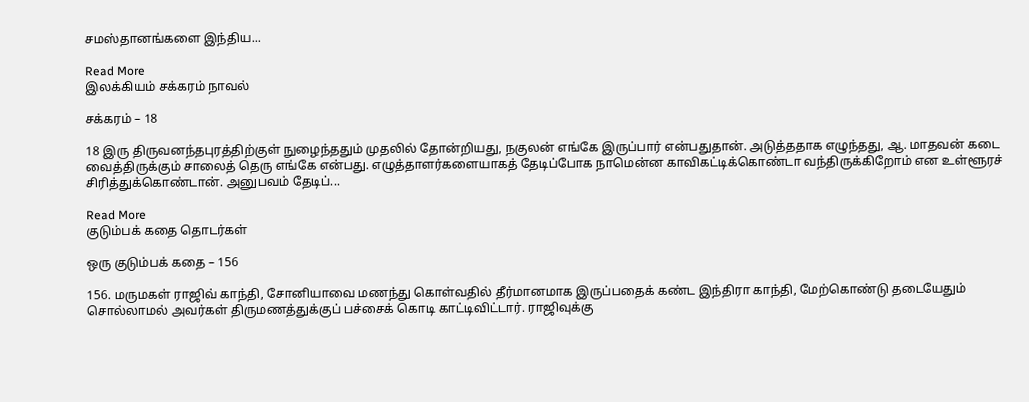சமஸ்தானங்களை இந்திய...

Read More
இலக்கியம் சக்கரம் நாவல்

சக்கரம் – 18

18 இரு திருவனந்தபுரத்திற்குள் நுழைந்ததும் முதலில் தோன்றியது, நகுலன் எங்கே இருப்பார் என்பதுதான். அடுத்ததாக எழுந்தது, ஆ. மாதவன் கடை வைத்திருக்கும் சாலைத் தெரு எங்கே என்பது. எழுத்தாளர்களையாகத் தேடிப்போக நாமென்ன காவிகட்டிக்கொண்டா வந்திருக்கிறோம் என உள்ளூரச் சிரித்துக்கொண்டான். அனுபவம் தேடிப்...

Read More
குடும்பக் கதை தொடர்கள்

ஒரு குடும்பக் கதை – 156

156. மருமகள் ராஜிவ் காந்தி, சோனியாவை மணந்து கொள்வதில் தீர்மானமாக இருப்பதைக் கண்ட இந்திரா காந்தி, மேற்கொண்டு தடையேதும் சொல்லாமல் அவர்கள் திருமணத்துக்குப் பச்சைக் கொடி காட்டிவிட்டார். ராஜிவுக்கு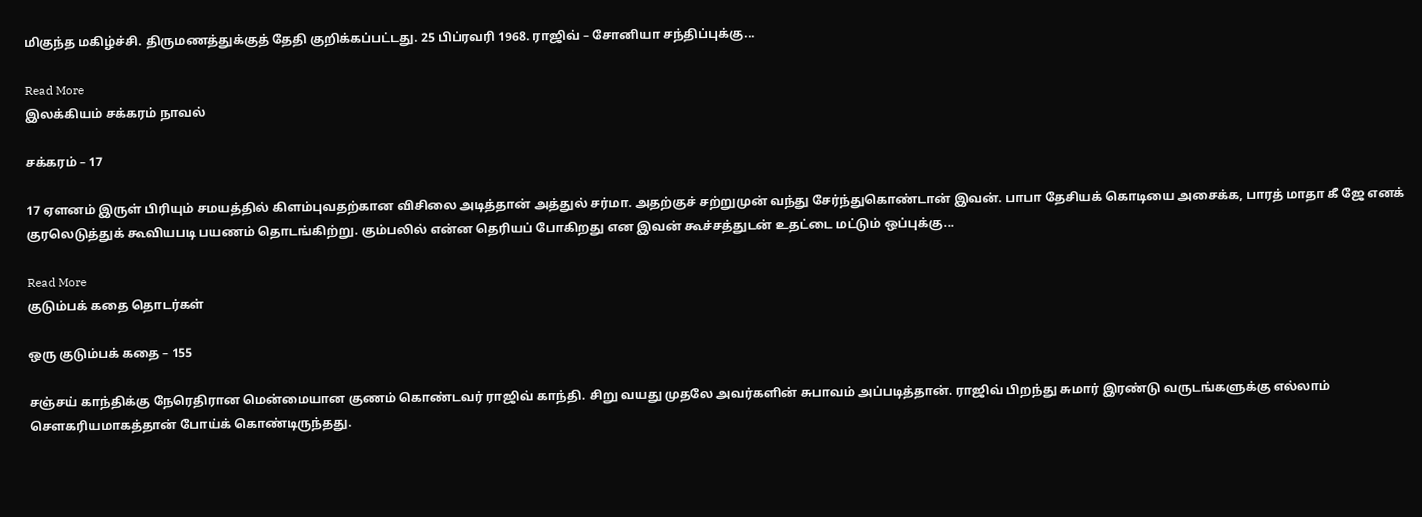மிகுந்த மகிழ்ச்சி. திருமணத்துக்குத் தேதி குறிக்கப்பட்டது. 25 பிப்ரவரி 1968. ராஜிவ் – சோனியா சந்திப்புக்கு...

Read More
இலக்கியம் சக்கரம் நாவல்

சக்கரம் – 17

17 ஏளனம் இருள் பிரியும் சமயத்தில் கிளம்புவதற்கான விசிலை அடித்தான் அத்துல் சர்மா. அதற்குச் சற்றுமுன் வந்து சேர்ந்துகொண்டான் இவன். பாபா தேசியக் கொடியை அசைக்க, பாரத் மாதா கீ ஜே எனக் குரலெடுத்துக் கூவியபடி பயணம் தொடங்கிற்று. கும்பலில் என்ன தெரியப் போகிறது என இவன் கூச்சத்துடன் உதட்டை மட்டும் ஒப்புக்கு...

Read More
குடும்பக் கதை தொடர்கள்

ஒரு குடும்பக் கதை – 155

சஞ்சய் காந்திக்கு நேரெதிரான மென்மையான குணம் கொண்டவர் ராஜிவ் காந்தி. சிறு வயது முதலே அவர்களின் சுபாவம் அப்படித்தான். ராஜிவ் பிறந்து சுமார் இரண்டு வருடங்களுக்கு எல்லாம் சௌகரியமாகத்தான் போய்க் கொண்டிருந்தது.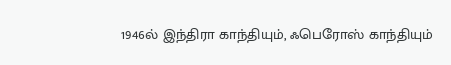1946ல் இந்திரா காந்தியும், ஃபெரோஸ் காந்தியும்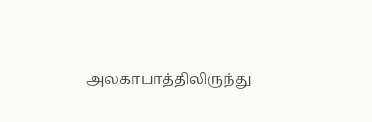அலகாபாத்திலிருந்து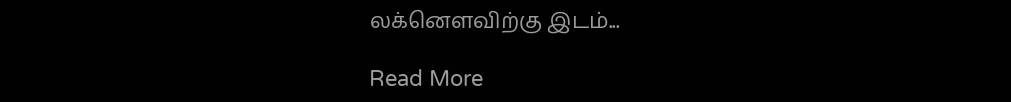லக்னௌவிற்கு இடம்...

Read More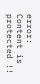error: Content is protected !!